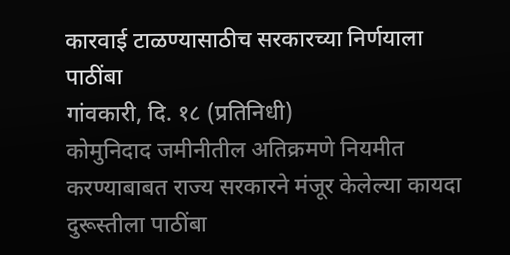कारवाई टाळण्यासाठीच सरकारच्या निर्णयाला पाठींबा
गांवकारी, दि. १८ (प्रतिनिधी)
कोमुनिदाद जमीनीतील अतिक्रमणे नियमीत करण्याबाबत राज्य सरकारने मंजूर केलेल्या कायदा दुरूस्तीला पाठींबा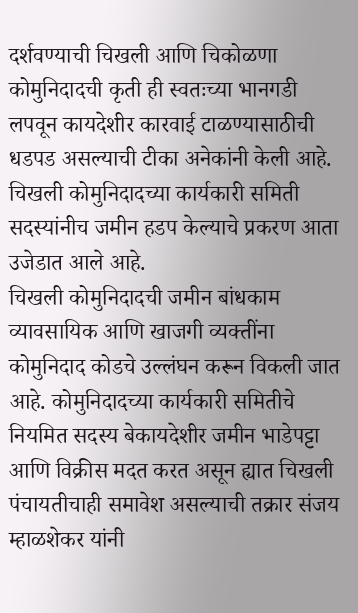दर्शवण्याची चिखली आणि चिकोळणा कोमुनिदादची कृती ही स्वतःच्या भानगडी लपवून कायदेशीर कारवाई टाळण्यासाठीची धडपड असल्याची टीका अनेकांनी केली आहे. चिखली कोमुनिदादच्या कार्यकारी समिती सदस्यांनीच जमीन हडप केल्याचे प्रकरण आता उजेडात आले आहे.
चिखली कोमुनिदादची जमीन बांधकाम व्यावसायिक आणि खाजगी व्यक्तींना कोमुनिदाद कोडचे उल्लंघन करून विकली जात आहे. कोमुनिदादच्या कार्यकारी समितीचे नियमित सदस्य बेकायदेशीर जमीन भाडेपट्टा आणि विक्रीस मदत करत असून ह्यात चिखली पंचायतीचाही समावेश असल्याची तक्रार संजय म्हाळशेकर यांनी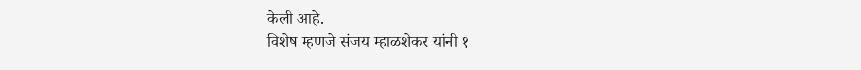केली आहे.
विशेष म्हणजे संजय म्हाळशेकर यांनी १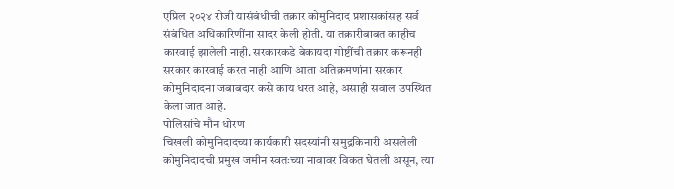एप्रिल २०२४ रोजी यासंबंधीची तक्रार कोमुनिदाद प्रशासकांसह सर्व संबंधित अधिकारिणींना सादर केली होती. या तक्रारीबाबत काहीच कारवाई झालेली नाही. सरकारकडे बेकायदा गोष्टींची तक्रार करूनही सरकार कारवाई करत नाही आणि आता अतिक्रमणांना सरकार कोमुनिदादना जबाबदार कसे काय धरत आहे, असाही सवाल उपस्थित केला जात आहे.
पोलिसांचे मौन धोरण
चिखली कोमुनिदादच्या कार्यकारी सदस्यांनी समुद्रकिनारी असलेली कोमुनिदादची प्रमुख जमीन स्वतःच्या नावावर विकत घेतली असून, त्या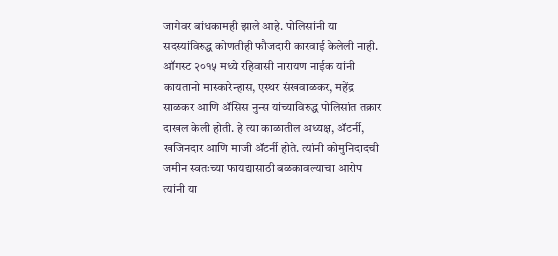जागेवर बांधकामही झाले आहे. पोलिसांनी या सदस्यांविरुद्ध कोणतीही फौजदारी कारवाई केलेली नाही. ऑगस्ट २०१५ मध्ये रहिवासी नारायण नाईक यांनी कायतानो मास्कारेन्हास, एस्थर संखवाळकर, महेंद्र साळकर आणि ॲसिस नुन्स यांच्याविरुद्ध पोलिसांत तक्रार दाखल केली होती. हे त्या काळातील अध्यक्ष, ॲटर्नी, खजिनदार आणि माजी ॲटर्नी होते. त्यांनी कोमुनिदादची जमीन स्वतःच्या फायद्यासाठी बळकावल्याचा आरोप त्यांनी या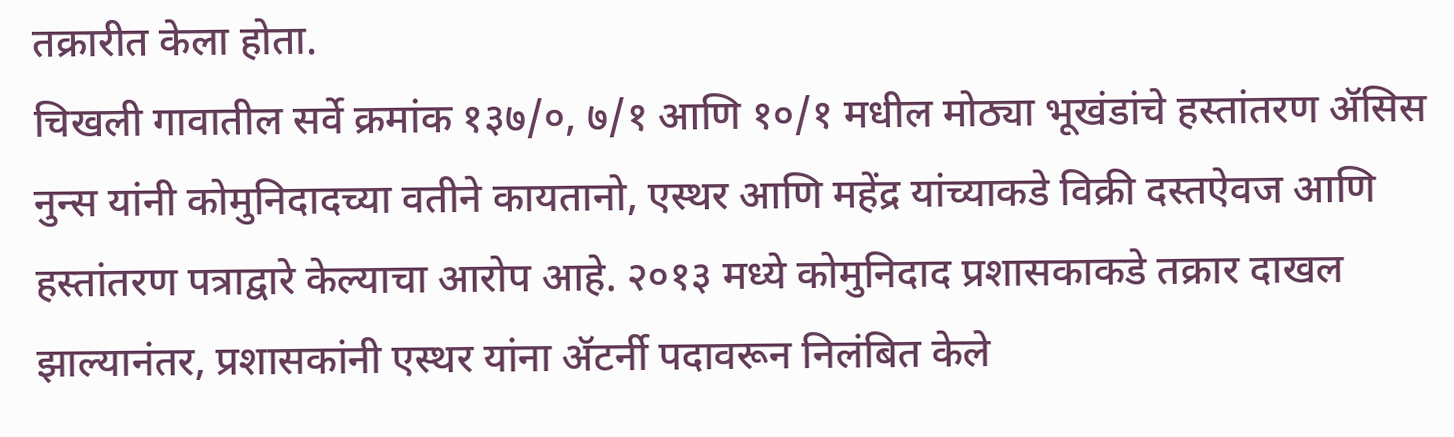तक्रारीत केला होता.
चिखली गावातील सर्वे क्रमांक १३७/०, ७/१ आणि १०/१ मधील मोठ्या भूखंडांचे हस्तांतरण ॲसिस नुन्स यांनी कोमुनिदादच्या वतीने कायतानो, एस्थर आणि महेंद्र यांच्याकडे विक्री दस्तऐवज आणि हस्तांतरण पत्राद्वारे केल्याचा आरोप आहे. २०१३ मध्ये कोमुनिदाद प्रशासकाकडे तक्रार दाखल झाल्यानंतर, प्रशासकांनी एस्थर यांना ॲटर्नी पदावरून निलंबित केले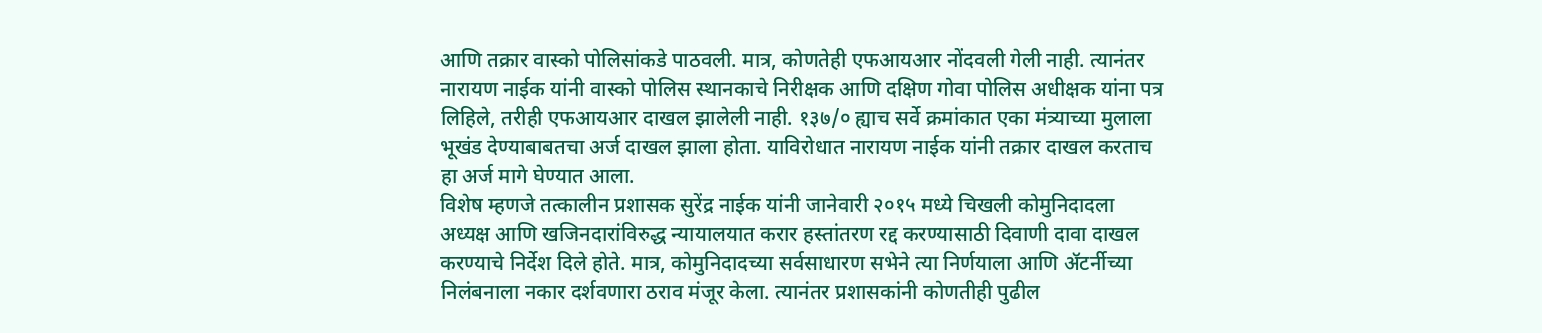आणि तक्रार वास्को पोलिसांकडे पाठवली. मात्र, कोणतेही एफआयआर नोंदवली गेली नाही. त्यानंतर नारायण नाईक यांनी वास्को पोलिस स्थानकाचे निरीक्षक आणि दक्षिण गोवा पोलिस अधीक्षक यांना पत्र लिहिले, तरीही एफआयआर दाखल झालेली नाही. १३७/० ह्याच सर्वे क्रमांकात एका मंत्र्याच्या मुलाला भूखंड देण्याबाबतचा अर्ज दाखल झाला होता. याविरोधात नारायण नाईक यांनी तक्रार दाखल करताच हा अर्ज मागे घेण्यात आला.
विशेष म्हणजे तत्कालीन प्रशासक सुरेंद्र नाईक यांनी जानेवारी २०१५ मध्ये चिखली कोमुनिदादला अध्यक्ष आणि खजिनदारांविरुद्ध न्यायालयात करार हस्तांतरण रद्द करण्यासाठी दिवाणी दावा दाखल करण्याचे निर्देश दिले होते. मात्र, कोमुनिदादच्या सर्वसाधारण सभेने त्या निर्णयाला आणि ॲटर्नीच्या निलंबनाला नकार दर्शवणारा ठराव मंजूर केला. त्यानंतर प्रशासकांनी कोणतीही पुढील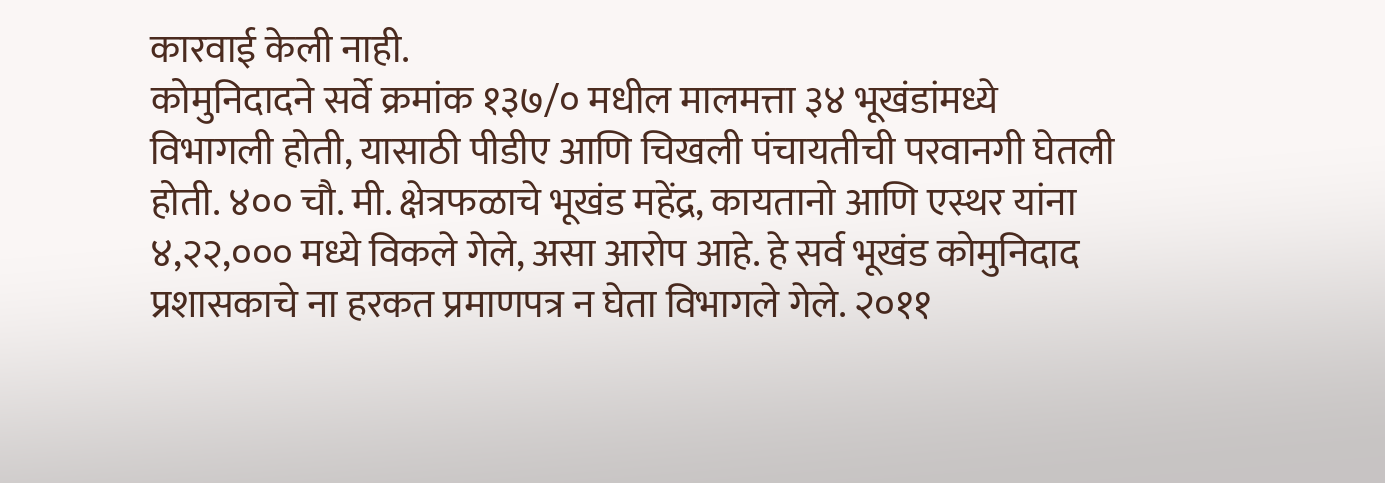कारवाई केली नाही.
कोमुनिदादने सर्वे क्रमांक १३७/० मधील मालमत्ता ३४ भूखंडांमध्ये विभागली होती, यासाठी पीडीए आणि चिखली पंचायतीची परवानगी घेतली होती. ४०० चौ. मी. क्षेत्रफळाचे भूखंड महेंद्र, कायतानो आणि एस्थर यांना ४,२२,००० मध्ये विकले गेले, असा आरोप आहे. हे सर्व भूखंड कोमुनिदाद प्रशासकाचे ना हरकत प्रमाणपत्र न घेता विभागले गेले. २०११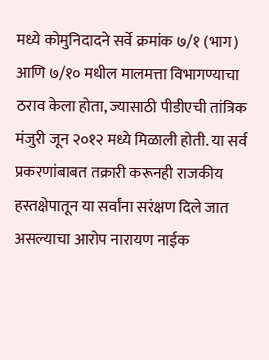मध्ये कोमुनिदादने सर्वे क्रमांक ७/१ (भाग) आणि ७/१० मधील मालमत्ता विभागण्याचा ठराव केला होता, ज्यासाठी पीडीएची तांत्रिक मंजुरी जून २०१२ मध्ये मिळाली होती. या सर्व प्रकरणांबाबत तक्रारी करूनही राजकीय हस्तक्षेपातून या सर्वांना सरंक्षण दिले जात असल्याचा आरोप नारायण नाईक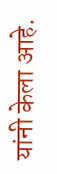यांनी केला आहे.